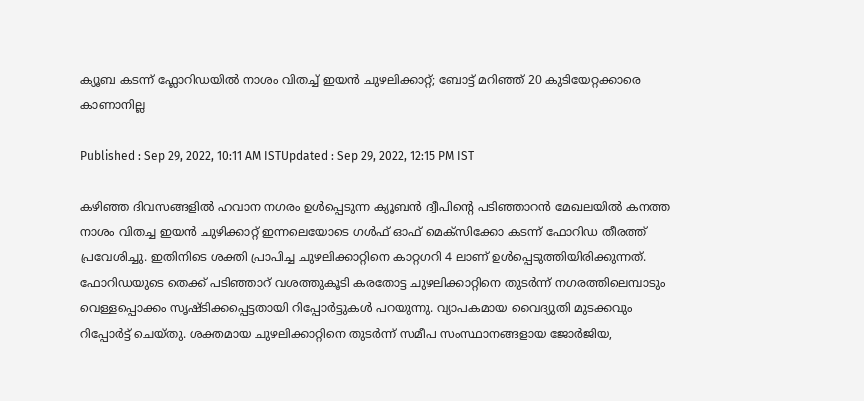ക്യൂബ കടന്ന് ഫ്ലോറിഡയില്‍ നാശം വിതച്ച് ഇയന്‍ ചുഴലിക്കാറ്റ്; ബോട്ട് മറിഞ്ഞ് 20 കുടിയേറ്റക്കാരെ കാണാനില്ല

Published : Sep 29, 2022, 10:11 AM ISTUpdated : Sep 29, 2022, 12:15 PM IST

കഴിഞ്ഞ ദിവസങ്ങളില്‍ ഹവാന നഗരം ഉള്‍പ്പെടുന്ന ക്യൂബന്‍ ദ്വീപിന്‍റെ പടിഞ്ഞാറന്‍ മേഖലയില്‍ കനത്ത നാശം വിതച്ച ഇയന്‍ ചുഴിക്കാറ്റ് ഇന്നലെയോടെ ഗള്‍ഫ് ഓഫ് മെക്സിക്കോ കടന്ന് ഫോറിഡ തീരത്ത് പ്രവേശിച്ചു. ഇതിനിടെ ശക്തി പ്രാപിച്ച ചുഴലിക്കാറ്റിനെ കാറ്റഗറി 4 ലാണ് ഉള്‍പ്പെടുത്തിയിരിക്കുന്നത്. ഫോറിഡയുടെ തെക്ക് പടിഞ്ഞാറ് വശത്തുകൂടി കരതോട്ട ചുഴലിക്കാറ്റിനെ തുടര്‍ന്ന് നഗരത്തിലെമ്പാടും വെള്ളപ്പൊക്കം സൃഷ്ടിക്കപ്പെട്ടതായി റിപ്പോര്‍ട്ടുകള്‍ പറയുന്നു. വ്യാപകമായ വൈദ്യുതി മുടക്കവും റിപ്പോര്‍ട്ട് ചെയ്തു. ശക്തമായ ചുഴലിക്കാറ്റിനെ തുടര്‍ന്ന് സമീപ സംസ്ഥാനങ്ങളായ ജോർജിയ,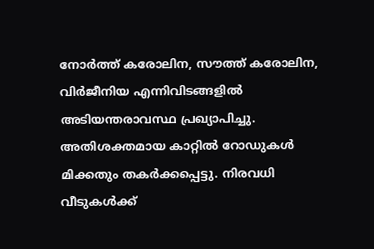നോർത്ത് കരോലിന, സൗത്ത് കരോലിന, വിർജീനിയ എന്നിവിടങ്ങളിൽ അടിയന്തരാവസ്ഥ പ്രഖ്യാപിച്ചു. അതിശക്തമായ കാറ്റില്‍ റോഡുകള്‍ മിക്കതും തകര്‍ക്കപ്പെട്ടു. നിരവധി വീടുകള്‍ക്ക്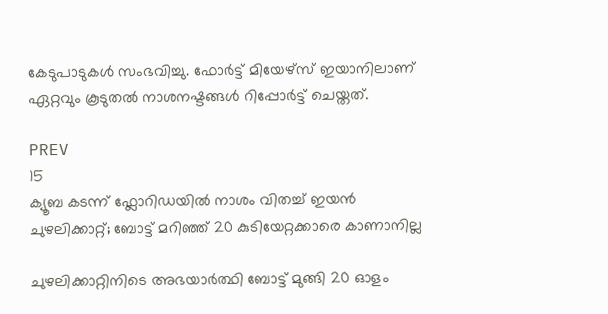കേടുപാടുകള്‍ സംഭവിച്ചു. ഫോർട്ട് മിയേഴ്‌സ് ഇയാനിലാണ് ഏറ്റവും കൂടുതല്‍ നാശനഷ്ടങ്ങള്‍ റിപ്പോര്‍ട്ട് ചെയ്തത്.

PREV
15
ക്യൂബ കടന്ന് ഫ്ലോറിഡയില്‍ നാശം വിതച്ച് ഇയന്‍ ചുഴലിക്കാറ്റ്; ബോട്ട് മറിഞ്ഞ് 20 കുടിയേറ്റക്കാരെ കാണാനില്ല

ചുഴലിക്കാറ്റിനിടെ അഭയാര്‍ത്ഥി ബോട്ട് മുങ്ങി 20 ഓളം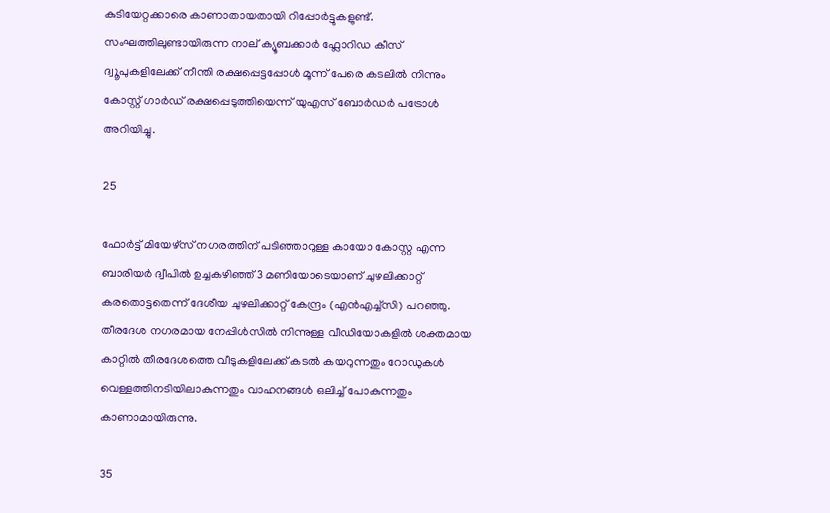കുടിയേറ്റക്കാരെ കാണാതായതായി റിപ്പോര്‍ട്ടുകളുണ്ട്. സംഘത്തിലുണ്ടായിരുന്ന നാല് ക്യൂബക്കാര്‍ ഫ്ലോറിഡ കീസ് ദ്വൂപുകളിലേക്ക് നീന്തി രക്ഷപ്പെട്ടപ്പോള്‍ മൂന്ന് പേരെ കടലില്‍ നിന്നും കോസ്റ്റ് ഗാര്‍ഡ് രക്ഷപ്പെടുത്തിയെന്ന് യുഎസ് ബോര്‍ഡര്‍ പട്രോള്‍ അറിയിച്ചു.

25

ഫോർട്ട് മിയേഴ്‌സ് നഗരത്തിന് പടിഞ്ഞാറുള്ള കായോ കോസ്റ്റ എന്ന ബാരിയർ ദ്വീപിൽ ഉച്ചകഴിഞ്ഞ് 3 മണിയോടെയാണ് ചുഴലിക്കാറ്റ് കരതൊട്ടതെന്ന് ദേശീയ ചുഴലിക്കാറ്റ് കേന്ദ്രം (എൻഎച്ച്സി) പറഞ്ഞു. തീരദേശ നഗരമായ നേപ്പിൾസിൽ നിന്നുള്ള വീഡിയോകളില്‍ ശക്തമായ കാറ്റില്‍ തീരദേശത്തെ വീടുകളിലേക്ക് കടല്‍ കയറുന്നതും റോഡുകള്‍ വെള്ളത്തിനടിയിലാകുന്നതും വാഹനങ്ങള്‍ ഒലിച്ച് പോകുന്നതും കാണാമായിരുന്നു.

35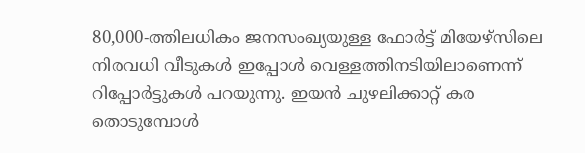80,000-ത്തിലധികം ജനസംഖ്യയുള്ള ഫോർട്ട് മിയേഴ്സിലെ നിരവധി വീടുകള്‍ ഇപ്പോള്‍ വെള്ളത്തിനടിയിലാണെന്ന് റിപ്പോര്‍ട്ടുകള്‍ പറയുന്നു. ഇയന്‍ ചുഴലിക്കാറ്റ് കര തൊടുമ്പോള്‍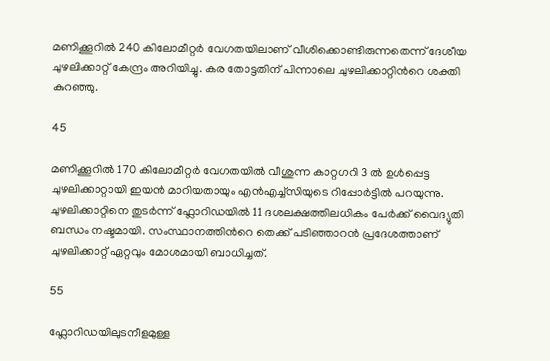മണിക്കൂറില്‍ 240 കിലോമീറ്റര്‍ വേഗതയിലാണ് വീശിക്കൊണ്ടിരുന്നതെന്ന് ദേശീയ ചുഴലിക്കാറ്റ് കേന്ദ്രം അറിയിച്ചു. കര തോട്ടതിന് പിന്നാലെ ചുഴലിക്കാറ്റിന്‍റെ ശക്തി കുറഞ്ഞു.

45

മണിക്കൂറിൽ 170 കിലോമീറ്റര്‍ വേഗതയിൽ വീശുന്ന കാറ്റഗറി 3 ല്‍ ഉള്‍പ്പെട്ട ചുഴലിക്കാറ്റായി ഇയന്‍ മാറിയതായും എന്‍എച്ച്സിയുടെ റിപ്പോര്‍ട്ടില്‍ പറയുന്നു. ചുഴലിക്കാറ്റിനെ തുടര്‍ന്ന് ഫ്ലോറിഡയില്‍ 11 ദശലക്ഷത്തിലധികം പേര്‍ക്ക് വൈദ്യുതി ബന്ധം നഷ്ടമായി. സംസ്ഥാനത്തിന്‍റെ തെക്ക് പടിഞ്ഞാറന്‍ പ്രദേശത്താണ് ചുഴലിക്കാറ്റ് ഏറ്റവും മോശമായി ബാധിച്ചത്.

55

ഫ്ലോറിഡയിലുടനീളമുള്ള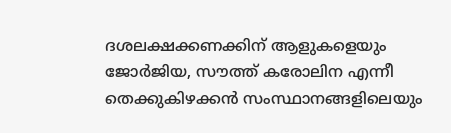ദശലക്ഷക്കണക്കിന് ആളുകളെയും ജോർജിയ, സൗത്ത് കരോലിന എന്നീ തെക്കുകിഴക്കൻ സംസ്ഥാനങ്ങളിലെയും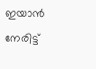ഇയാൻ നേരിട്ട്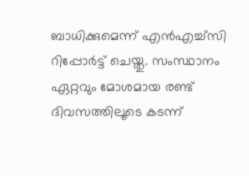ബാധിക്കുമെന്ന് എന്‍എച്ച്സി റിപ്പോര്‍ട്ട് ചെയ്തു. സംസ്ഥാനം ഏറ്റവും മോശമായ രണ്ട് ദിവസത്തിലൂടെ കടന്ന്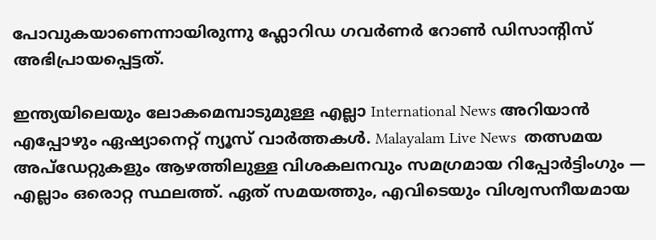പോവുകയാണെന്നായിരുന്നു ഫ്ലോറിഡ ഗവര്‍ണര്‍ റോൺ ഡിസാന്റിസ് അഭിപ്രായപ്പെട്ടത്.

ഇന്ത്യയിലെയും ലോകമെമ്പാടുമുള്ള എല്ലാ International News അറിയാൻ എപ്പോഴും ഏഷ്യാനെറ്റ് ന്യൂസ് വാർത്തകൾ. Malayalam Live News  തത്സമയ അപ്‌ഡേറ്റുകളും ആഴത്തിലുള്ള വിശകലനവും സമഗ്രമായ റിപ്പോർട്ടിംഗും — എല്ലാം ഒരൊറ്റ സ്ഥലത്ത്. ഏത് സമയത്തും, എവിടെയും വിശ്വസനീയമായ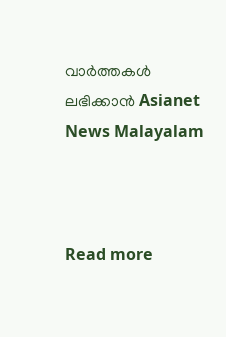വാർത്തകൾ ലഭിക്കാൻ Asianet News Malayalam



Read more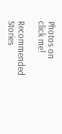Photos on
click me!

Recommended Stories